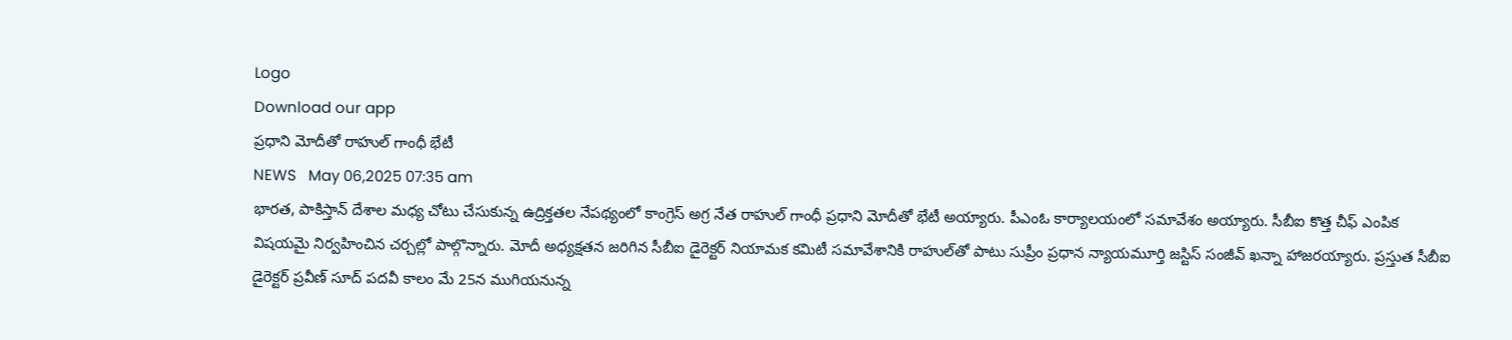Logo
Download our app
ప్రధాని మోదీతో రాహుల్ గాంధీ భేటీ
NEWS   May 06,2025 07:35 am
భార‌త‌, పాకిస్తాన్ దేశాల మ‌ధ్య చోటు చేసుకున్న ఉద్రిక్త‌త‌ల నేప‌థ్యంలో కాంగ్రెస్ అగ్ర నేత రాహుల్ గాంధీ ప్ర‌ధాని మోదీతో భేటీ అయ్యారు. పీఎంఓ కార్యాల‌యంలో స‌మావేశం అయ్యారు. సీబీఐ కొత్త చీఫ్ ఎంపిక విషయమై నిర్వహించిన చ‌ర్చ‌ల్లో పాల్గొన్నారు. మోదీ అధ్యక్షతన జరిగిన సీబీఐ డైరెక్టర్ నియామక కమిటీ సమావేశానికి రాహుల్‌తో పాటు సుప్రీం ప్రధాన న్యాయమూర్తి జస్టిస్ సంజీవ్ ఖన్నా హాజ‌ర‌య్యారు. ప్రస్తుత సీబీఐ డైరెక్టర్ ప్రవీణ్ సూద్ పదవీ కాలం మే 25న ముగియనున్న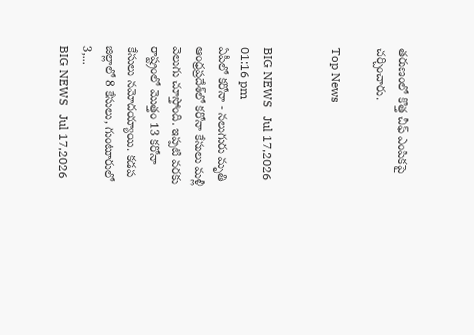తరుణంలో కొత్త చీఫ్ ఎంపికపై చర్చించారు.

Top News


BIG NEWS   Jul 17,2026 01:16 pm
ఏపీలో కరోనా - న‌లుగురు మృతి
ఆంధ్రప్రదేశ్‌లో కరోనా కేసులు మళ్లీ వెలుగు చూస్తోంది. ఇప్పటి వరకు రాష్ట్రంలో మొత్తం 13 క‌రోనా కేసులు నమోదయ్యాయి. కడప జిల్లాలో 8 కేసులు, గుంటూరులో 3,...
BIG NEWS   Jul 17,2026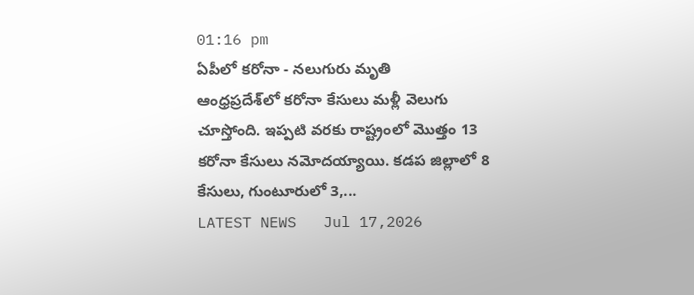01:16 pm
ఏపీలో కరోనా - న‌లుగురు మృతి
ఆంధ్రప్రదేశ్‌లో కరోనా కేసులు మళ్లీ వెలుగు చూస్తోంది. ఇప్పటి వరకు రాష్ట్రంలో మొత్తం 13 క‌రోనా కేసులు నమోదయ్యాయి. కడప జిల్లాలో 8 కేసులు, గుంటూరులో 3,...
LATEST NEWS   Jul 17,2026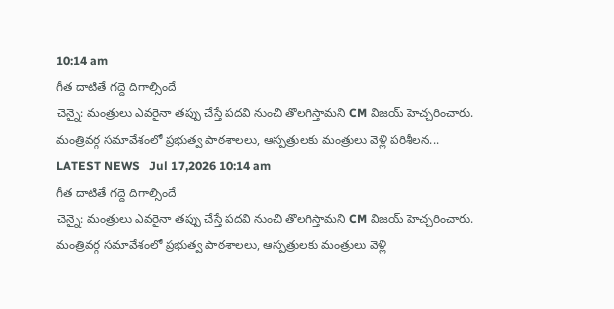10:14 am
గీత దాటితే గద్దె దిగాల్సిందే
చెన్నై: మంత్రులు ఎవరైనా తప్పు చేస్తే పదవి నుంచి తొలగిస్తామని CM విజయ్‌ హెచ్చరించారు. మంత్రివర్గ సమావేశంలో ప్రభుత్వ పాఠశాలలు, ఆస్పత్రులకు మంత్రులు వెళ్లి పరిశీలన...
LATEST NEWS   Jul 17,2026 10:14 am
గీత దాటితే గద్దె దిగాల్సిందే
చెన్నై: మంత్రులు ఎవరైనా తప్పు చేస్తే పదవి నుంచి తొలగిస్తామని CM విజయ్‌ హెచ్చరించారు. మంత్రివర్గ సమావేశంలో ప్రభుత్వ పాఠశాలలు, ఆస్పత్రులకు మంత్రులు వెళ్లి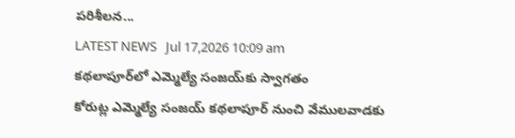పరిశీలన...
LATEST NEWS   Jul 17,2026 10:09 am
కథలాపూర్‌లో ఎమ్మెల్యే సంజయ్‌కు స్వాగతం
కోరుట్ల ఎమ్మెల్యే సంజయ్ కథలాపూర్ నుంచి వేములవాడకు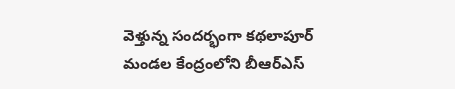వెళ్తున్న సందర్భంగా కథలాపూర్ మండల కేంద్రంలోని బీఆర్‌ఎస్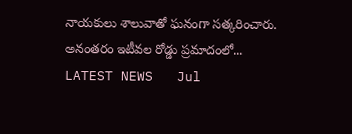నాయకులు శాలువాతో ఘనంగా సత్కరించారు. అనంతరం ఇటీవల రోడ్డు ప్రమాదంలో...
LATEST NEWS   Jul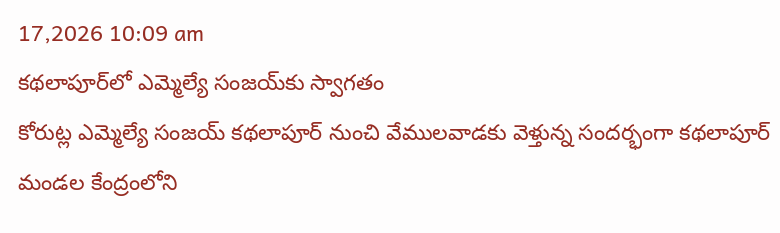17,2026 10:09 am
కథలాపూర్‌లో ఎమ్మెల్యే సంజయ్‌కు స్వాగతం
కోరుట్ల ఎమ్మెల్యే సంజయ్ కథలాపూర్ నుంచి వేములవాడకు వెళ్తున్న సందర్భంగా కథలాపూర్ మండల కేంద్రంలోని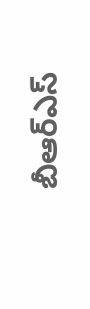బీఆర్‌ఎస్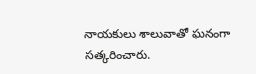నాయకులు శాలువాతో ఘనంగా సత్కరించారు.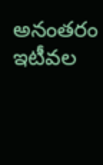అనంతరం ఇటీవల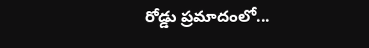రోడ్డు ప్రమాదంలో...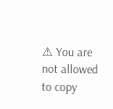⚠ You are not allowed to copy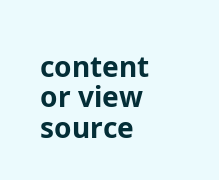content or view source